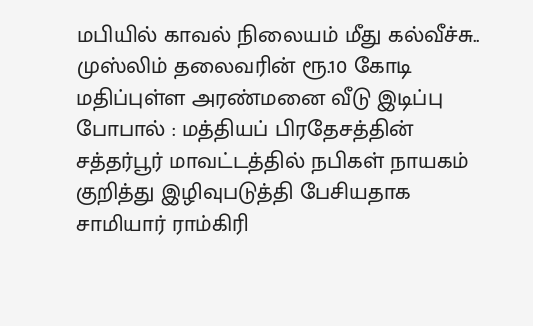மபியில் காவல் நிலையம் மீது கல்வீச்சு.. முஸ்லிம் தலைவரின் ரூ.10 கோடி மதிப்புள்ள அரண்மனை வீடு இடிப்பு
போபால் : மத்தியப் பிரதேசத்தின் சத்தர்பூர் மாவட்டத்தில் நபிகள் நாயகம் குறித்து இழிவுபடுத்தி பேசியதாக சாமியார் ராம்கிரி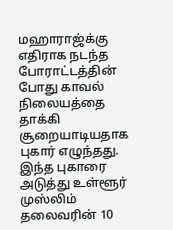மஹாராஜ்க்கு எதிராக நடந்த போராட்டத்தின் போது காவல் நிலையத்தை தாக்கி சூறையாடியதாக புகார் எழுந்தது. இந்த புகாரை அடுத்து உள்ளூர் முஸ்லிம் தலைவரின் 10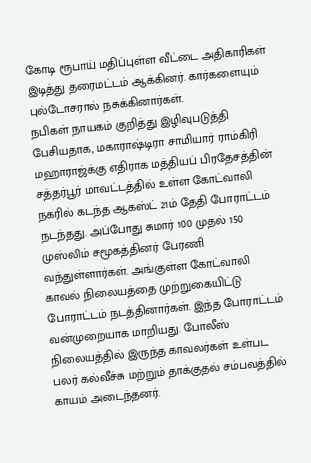கோடி ரூபாய் மதிப்புள்ள வீட்டை அதிகாரிகள் இடித்து தரைமட்டம் ஆக்கினர். கார்களையும் புல்டோசரால் நசுக்கினார்கள்.
நபிகள் நாயகம் குறித்து இழிவுபடுத்தி பேசியதாக, மகாராஷ்டிரா சாமியார் ராம்கிரி மஹாராஜ்க்கு எதிராக மத்தியப் பிரதேசத்தின் சத்தர்பூர் மாவட்டத்தில் உள்ள கோட்வாலி நகரில் கடந்த ஆகஸ்ட் 21ம் தேதி போராட்டம் நடந்தது. அப்போது சுமார் 100 முதல் 150 முஸ்லிம் சமூகத்தினர் பேரணி வந்துள்ளார்கள். அங்குள்ள கோட்வாலி காவல் நிலையத்தை முற்றுகையிட்டு போராட்டம் நடத்தினார்கள். இந்த போராட்டம் வன்முறையாக மாறியது. போலீஸ் நிலையத்தில் இருந்த காவலர்கள் உள்பட பலர் கல்வீச்சு மற்றும் தாக்குதல் சம்பவத்தில் காயம் அடைந்தனர்.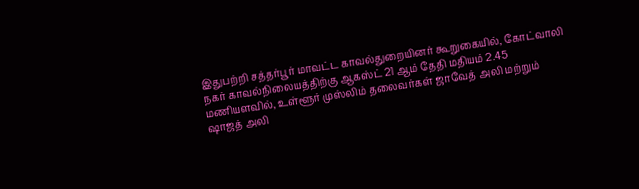இதுபற்றி சத்தர்பூர் மாவட்ட காவல்துறையினர் கூறுகையில், கோட்வாலி நகர் காவல்நிலையத்திற்கு ஆகஸ்ட் 21 ஆம் தேதி மதியம் 2.45 மணியளவில், உள்ளூர் முஸ்லிம் தலைவர்கள் ஜாவேத் அலி மற்றும் ஷாஜத் அலி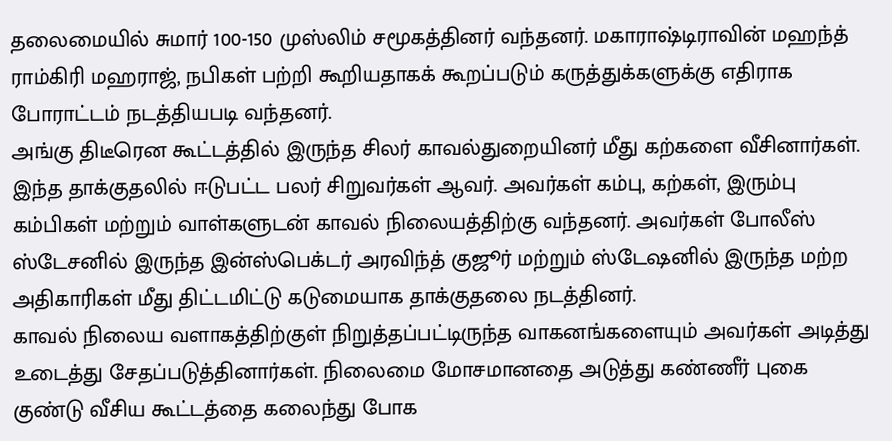தலைமையில் சுமார் 100-150 முஸ்லிம் சமூகத்தினர் வந்தனர். மகாராஷ்டிராவின் மஹந்த் ராம்கிரி மஹராஜ், நபிகள் பற்றி கூறியதாகக் கூறப்படும் கருத்துக்களுக்கு எதிராக போராட்டம் நடத்தியபடி வந்தனர்.
அங்கு திடீரென கூட்டத்தில் இருந்த சிலர் காவல்துறையினர் மீது கற்களை வீசினார்கள். இந்த தாக்குதலில் ஈடுபட்ட பலர் சிறுவர்கள் ஆவர். அவர்கள் கம்பு, கற்கள், இரும்பு கம்பிகள் மற்றும் வாள்களுடன் காவல் நிலையத்திற்கு வந்தனர். அவர்கள் போலீஸ் ஸ்டேசனில் இருந்த இன்ஸ்பெக்டர் அரவிந்த் குஜூர் மற்றும் ஸ்டேஷனில் இருந்த மற்ற அதிகாரிகள் மீது திட்டமிட்டு கடுமையாக தாக்குதலை நடத்தினர்.
காவல் நிலைய வளாகத்திற்குள் நிறுத்தப்பட்டிருந்த வாகனங்களையும் அவர்கள் அடித்து உடைத்து சேதப்படுத்தினார்கள். நிலைமை மோசமானதை அடுத்து கண்ணீர் புகை குண்டு வீசிய கூட்டத்தை கலைந்து போக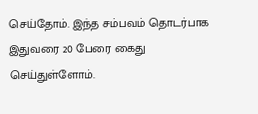செய்தோம். இந்த சம்பவம் தொடர்பாக இதுவரை 20 பேரை கைது செய்துள்ளோம்.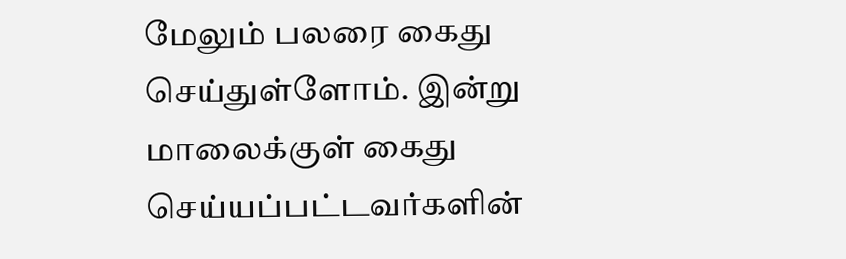மேலும் பலரை கைது செய்துள்ளோம். இன்று மாலைக்குள் கைது செய்யப்பட்டவர்களின்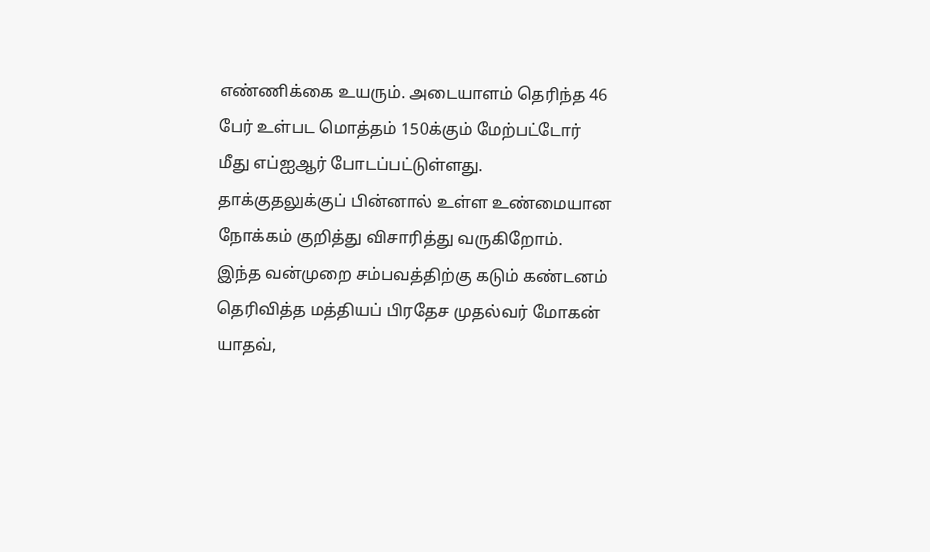எண்ணிக்கை உயரும். அடையாளம் தெரிந்த 46 பேர் உள்பட மொத்தம் 150க்கும் மேற்பட்டோர் மீது எப்ஐஆர் போடப்பட்டுள்ளது. தாக்குதலுக்குப் பின்னால் உள்ள உண்மையான நோக்கம் குறித்து விசாரித்து வருகிறோம்.
இந்த வன்முறை சம்பவத்திற்கு கடும் கண்டனம் தெரிவித்த மத்தியப் பிரதேச முதல்வர் மோகன் யாதவ்,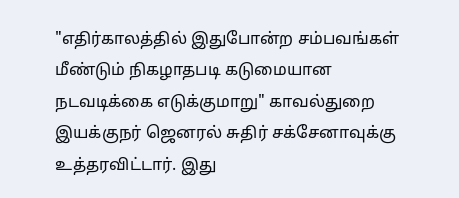"எதிர்காலத்தில் இதுபோன்ற சம்பவங்கள் மீண்டும் நிகழாதபடி கடுமையான நடவடிக்கை எடுக்குமாறு" காவல்துறை இயக்குநர் ஜெனரல் சுதிர் சக்சேனாவுக்கு உத்தரவிட்டார். இது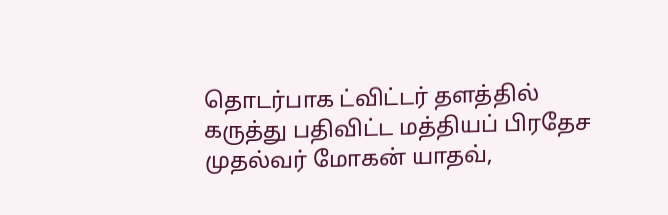தொடர்பாக ட்விட்டர் தளத்தில் கருத்து பதிவிட்ட மத்தியப் பிரதேச முதல்வர் மோகன் யாதவ்,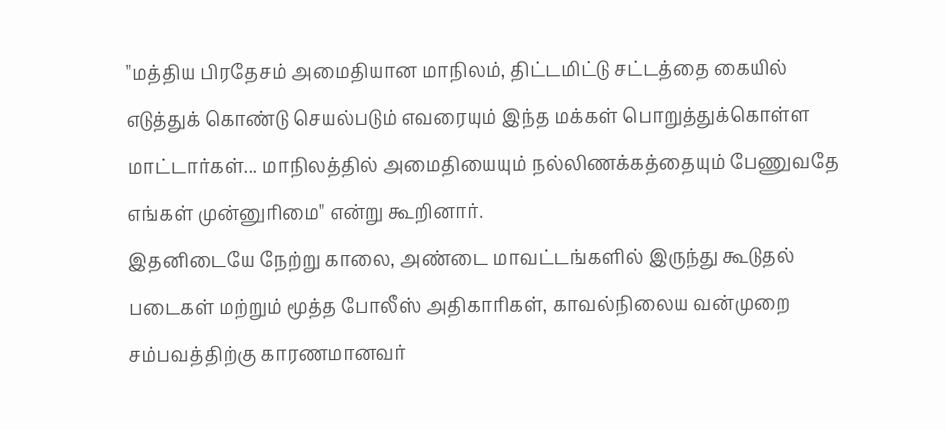"மத்திய பிரதேசம் அமைதியான மாநிலம், திட்டமிட்டு சட்டத்தை கையில் எடுத்துக் கொண்டு செயல்படும் எவரையும் இந்த மக்கள் பொறுத்துக்கொள்ள மாட்டார்கள்... மாநிலத்தில் அமைதியையும் நல்லிணக்கத்தையும் பேணுவதே எங்கள் முன்னுரிமை" என்று கூறினார்.
இதனிடையே நேற்று காலை, அண்டை மாவட்டங்களில் இருந்து கூடுதல் படைகள் மற்றும் மூத்த போலீஸ் அதிகாரிகள், காவல்நிலைய வன்முறை சம்பவத்திற்கு காரணமானவர்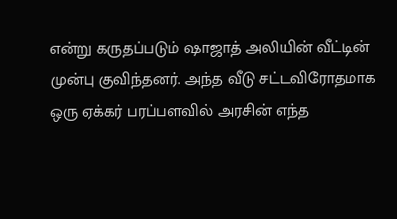என்று கருதப்படும் ஷாஜாத் அலியின் வீட்டின் முன்பு குவிந்தனர். அந்த வீடு சட்டவிரோதமாக ஒரு ஏக்கர் பரப்பளவில் அரசின் எந்த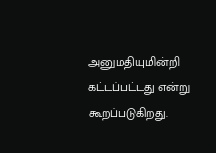அனுமதியுமின்றி கட்டப்பட்டது என்று கூறப்படுகிறது.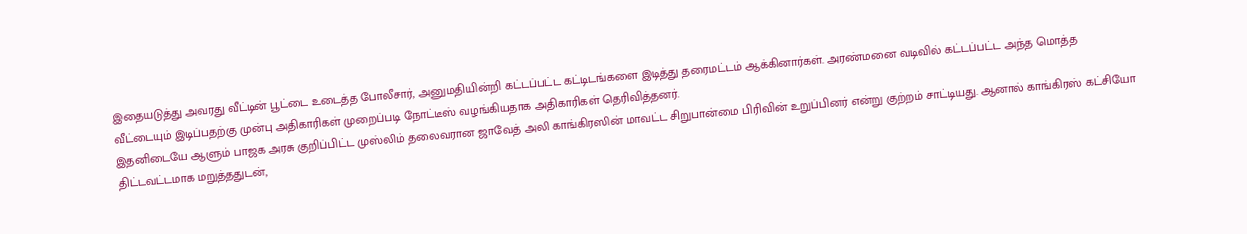இதையடுத்து அவரது வீட்டின் பூட்டை உடைத்த போலீசார், அனுமதியின்றி கட்டப்பட்ட கட்டிடங்களை இடித்து தரைமட்டம் ஆக்கினார்கள். அரண்மனை வடிவில் கட்டப்பட்ட அந்த மொத்த வீட்டையும் இடிப்பதற்கு முன்பு அதிகாரிகள் முறைப்படி நோட்டீஸ் வழங்கியதாக அதிகாரிகள் தெரிவித்தனர்.
இதனிடையே ஆளும் பாஜக அரசு குறிப்பிட்ட முஸ்லிம் தலைவரான ஜாவேத் அலி காங்கிரஸின் மாவட்ட சிறுபான்மை பிரிவின் உறுப்பினர் என்று குற்றம் சாட்டியது. ஆனால் காங்கிரஸ் கட்சியோ திட்டவட்டமாக மறுத்ததுடன்,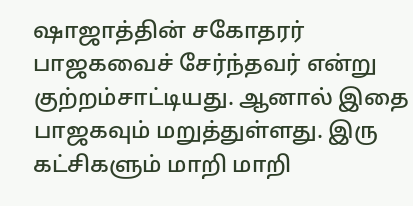ஷாஜாத்தின் சகோதரர் பாஜகவைச் சேர்ந்தவர் என்று குற்றம்சாட்டியது. ஆனால் இதை பாஜகவும் மறுத்துள்ளது. இரு கட்சிகளும் மாறி மாறி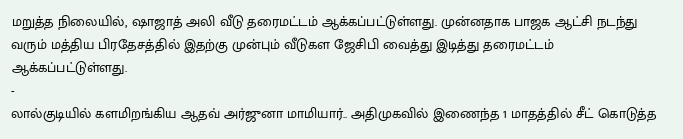மறுத்த நிலையில், ஷாஜாத் அலி வீடு தரைமட்டம் ஆக்கப்பட்டுள்ளது. முன்னதாக பாஜக ஆட்சி நடந்து வரும் மத்திய பிரதேசத்தில் இதற்கு முன்பும் வீடுகள ஜேசிபி வைத்து இடித்து தரைமட்டம் ஆக்கப்பட்டுள்ளது.
-
லால்குடியில் களமிறங்கிய ஆதவ் அர்ஜுனா மாமியார்.. அதிமுகவில் இணைந்த 1 மாதத்தில் சீட் கொடுத்த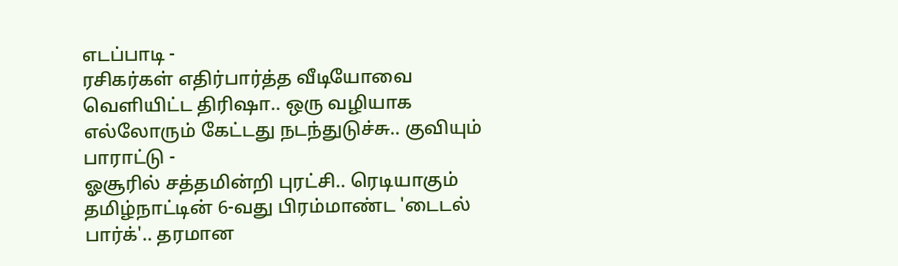எடப்பாடி -
ரசிகர்கள் எதிர்பார்த்த வீடியோவை வெளியிட்ட திரிஷா.. ஒரு வழியாக எல்லோரும் கேட்டது நடந்துடுச்சு.. குவியும் பாராட்டு -
ஓசூரில் சத்தமின்றி புரட்சி.. ரெடியாகும் தமிழ்நாட்டின் 6-வது பிரம்மாண்ட 'டைடல் பார்க்'.. தரமான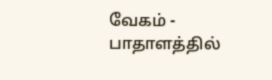வேகம் -
பாதாளத்தில்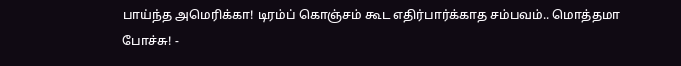பாய்ந்த அமெரிக்கா! டிரம்ப் கொஞ்சம் கூட எதிர்பார்க்காத சம்பவம்.. மொத்தமா போச்சு! -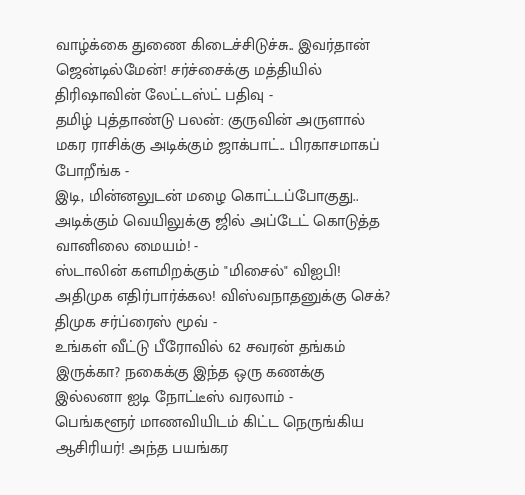வாழ்க்கை துணை கிடைச்சிடுச்சு.. இவர்தான் ஜென்டில்மேன்! சர்ச்சைக்கு மத்தியில் திரிஷாவின் லேட்டஸ்ட் பதிவு -
தமிழ் புத்தாண்டு பலன்: குருவின் அருளால் மகர ராசிக்கு அடிக்கும் ஜாக்பாட்.. பிரகாசமாகப் போறீங்க -
இடி, மின்னலுடன் மழை கொட்டப்போகுது.. அடிக்கும் வெயிலுக்கு ஜில் அப்டேட் கொடுத்த வானிலை மையம்! -
ஸ்டாலின் களமிறக்கும் "மிசைல்" விஐபி! அதிமுக எதிர்பார்க்கல! விஸ்வநாதனுக்கு செக்? திமுக சர்ப்ரைஸ் மூவ் -
உங்கள் வீட்டு பீரோவில் 62 சவரன் தங்கம் இருக்கா? நகைக்கு இந்த ஒரு கணக்கு இல்லனா ஐடி நோட்டீஸ் வரலாம் -
பெங்களூர் மாணவியிடம் கிட்ட நெருங்கிய ஆசிரியர்! அந்த பயங்கர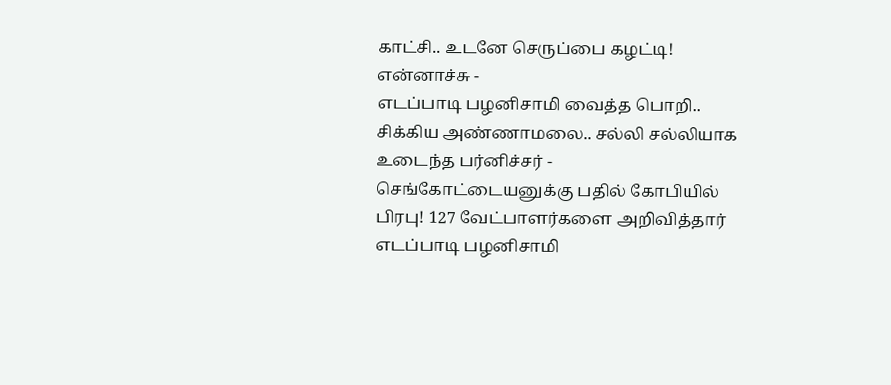காட்சி.. உடனே செருப்பை கழட்டி! என்னாச்சு -
எடப்பாடி பழனிசாமி வைத்த பொறி.. சிக்கிய அண்ணாமலை.. சல்லி சல்லியாக உடைந்த பர்னிச்சர் -
செங்கோட்டையனுக்கு பதில் கோபியில் பிரபு! 127 வேட்பாளர்களை அறிவித்தார் எடப்பாடி பழனிசாமி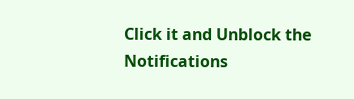Click it and Unblock the Notifications